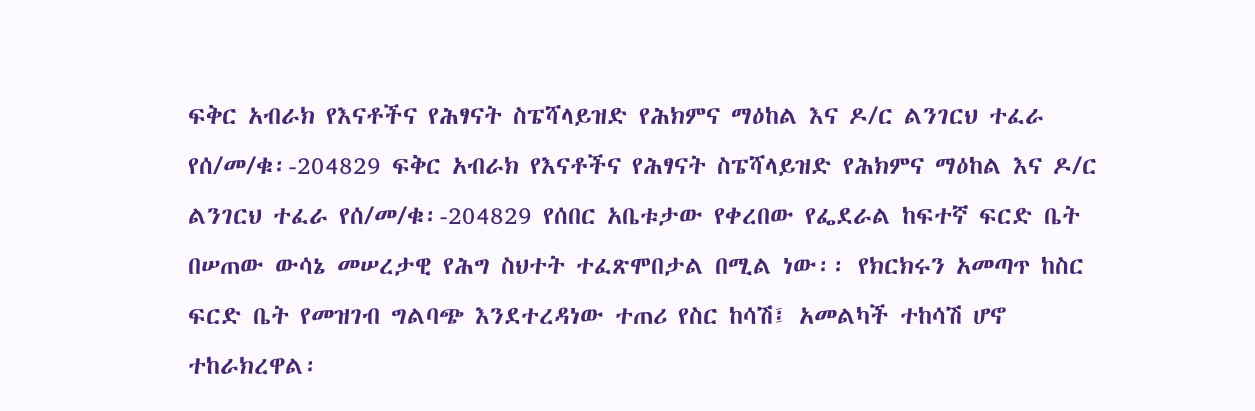ፍቅር አብራክ የእናቶችና የሕፃናት ስፔሻላይዝድ የሕክምና ማዕከል እና ዶ/ር ልንገርህ ተፈራ የሰ/መ/ቁ፡-204829 ፍቅር አብራክ የእናቶችና የሕፃናት ስፔሻላይዝድ የሕክምና ማዕከል እና ዶ/ር ልንገርህ ተፈራ የሰ/መ/ቁ፡-204829 የሰበር አቤቱታው የቀረበው የፌደራል ከፍተኛ ፍርድ ቤት በሠጠው ውሳኔ መሠረታዊ የሕግ ስህተት ተፈጽሞበታል በሚል ነው፡፡ የክርክሩን አመጣጥ ከስር ፍርድ ቤት የመዝገብ ግልባጭ እንደተረዳነው ተጠሪ የስር ከሳሽ፤ አመልካች ተከሳሽ ሆኖ ተከራክረዋል፡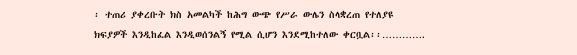፡ ተጠሪ ያቀረቡት ክስ አመልካች ከሕግ ውጭ የሥራ ውሌን ስላቋረጠ የተለያዩ ክፍያዎች እንዲከፈል እንዲወሰንልኝ የሚል ሲሆን እንደሚከተለው ቀርቧል፡፡………….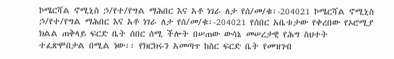ኮሜርሻል ኖሚኒስ ኃ/የተ/የግል ማሕበር እና አቶ ነገራ ለታ የሰ/መ/ቁ፡-204021 ኮሜርሻል ኖሚኒስ ኃ/የተ/የግል ማሕበር እና አቶ ነገራ ለታ የሰ/መ/ቁ፡-204021 የሰበር አቤቱታው የቀረበው የኦሮሚያ ክልል ጠቅላይ ፍርድ ቤት ሰበር ሰሚ ችሎት በሠጠው ውሳኔ መሠረታዊ የሕግ ስህተት ተፈጽሞበታል በሚል ነው፡፡ የክርክሩን አመጣጥ ከስር ፍርድ ቤት የመዝገብ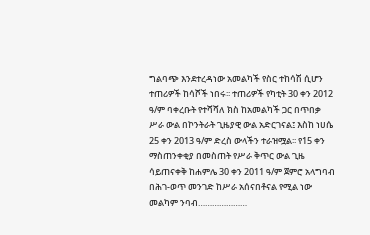ግልባጭ እንደተረዳነው አመልካች የስር ተከሳሽ ሲሆን ተጠሪዎች ከሳሾች ነበሩ፡፡ ተጠሪዎች የካቲት 30 ቀን 2012 ዓ/ም ባቀረቡት የተሻሻለ ክስ ከአመልካች ጋር በጥበቃ ሥራ ውል በኮንትራት ጊዜያዊ ውል አድርገናል፤ እስከ ነሀሴ 25 ቀን 2013 ዓ/ም ድረስ ውላችን ተራዝሟል፡፡ የ15 ቀን ማስጠንቀቂያ በመስጠት የሥራ ቅጥር ውል ጊዜ ሳይጠናቀቅ ከሐምሌ 30 ቀን 2011 ዓ/ም ጀምሮ አላግባብ በሕገ-ወጥ መንገድ ከሥራ አሰናበቶናል የሚል ነው መልካም ንባብ…………………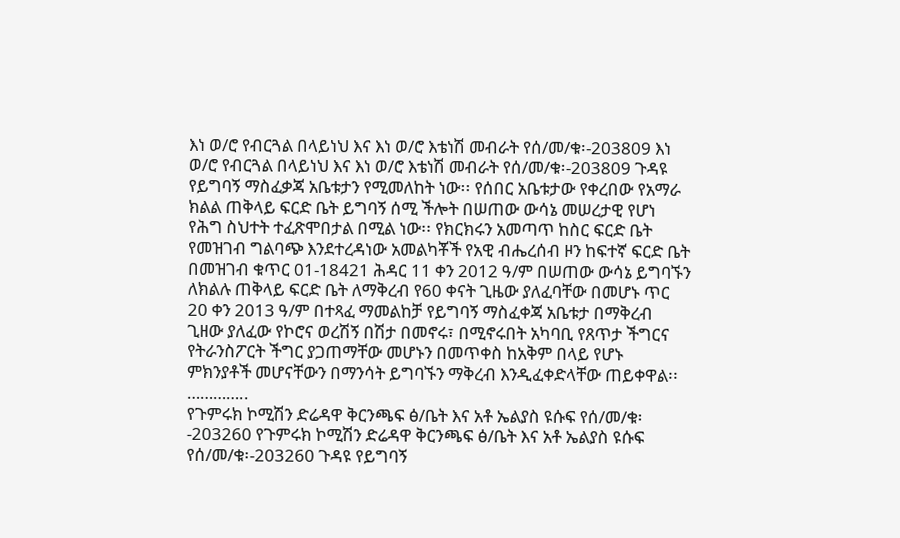እነ ወ/ሮ የብርጓል በላይነህ እና እነ ወ/ሮ እቴነሽ መብራት የሰ/መ/ቁ፡-203809 እነ ወ/ሮ የብርጓል በላይነህ እና እነ ወ/ሮ እቴነሽ መብራት የሰ/መ/ቁ፡-203809 ጉዳዩ የይግባኝ ማስፈቃጃ አቤቱታን የሚመለከት ነው፡፡ የሰበር አቤቱታው የቀረበው የአማራ ክልል ጠቅላይ ፍርድ ቤት ይግባኝ ሰሚ ችሎት በሠጠው ውሳኔ መሠረታዊ የሆነ የሕግ ስህተት ተፈጽሞበታል በሚል ነው፡፡ የክርክሩን አመጣጥ ከስር ፍርድ ቤት የመዝገብ ግልባጭ እንደተረዳነው አመልካቾች የአዊ ብሔረሰብ ዞን ከፍተኛ ፍርድ ቤት በመዝገብ ቁጥር 01-18421 ሕዳር 11 ቀን 2012 ዓ/ም በሠጠው ውሳኔ ይግባኙን ለክልሉ ጠቅላይ ፍርድ ቤት ለማቅረብ የ60 ቀናት ጊዜው ያለፈባቸው በመሆኑ ጥር 20 ቀን 2013 ዓ/ም በተጻፈ ማመልከቻ የይግባኝ ማስፈቀጃ አቤቱታ በማቅረብ ጊዘው ያለፈው የኮሮና ወረሽኝ በሽታ በመኖሩ፣ በሚኖሩበት አካባቢ የጸጥታ ችግርና የትራንስፖርት ችግር ያጋጠማቸው መሆኑን በመጥቀስ ከአቅም በላይ የሆኑ ምክንያቶች መሆናቸውን በማንሳት ይግባኙን ማቅረብ እንዲፈቀድላቸው ጠይቀዋል፡፡…………..
የጉምሩክ ኮሚሽን ድሬዳዋ ቅርንጫፍ ፅ/ቤት እና አቶ ኤልያስ ዩሱፍ የሰ/መ/ቁ፡-203260 የጉምሩክ ኮሚሽን ድሬዳዋ ቅርንጫፍ ፅ/ቤት እና አቶ ኤልያስ ዩሱፍ የሰ/መ/ቁ፡-203260 ጉዳዩ የይግባኝ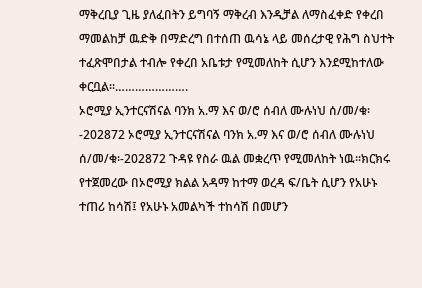ማቅረቢያ ጊዜ ያለፈበትን ይግባኝ ማቅረብ እንዲቻል ለማስፈቀድ የቀረበ ማመልከቻ ዉድቅ በማድረግ በተሰጠ ዉሳኔ ላይ መሰረታዊ የሕግ ስህተት ተፈጽሞበታል ተብሎ የቀረበ አቤቱታ የሚመለከት ሲሆን እንደሚከተለው ቀርቧል፡፡………………….
ኦሮሚያ ኢንተርናሽናል ባንክ አ.ማ እና ወ/ሮ ሰብለ ሙሉነህ ሰ/መ/ቁ፡-202872 ኦሮሚያ ኢንተርናሽናል ባንክ አ.ማ እና ወ/ሮ ሰብለ ሙሉነህ ሰ/መ/ቁ፡-202872 ጉዳዩ የስራ ዉል መቋረጥ የሚመለከት ነዉ፡፡ክርክሩ የተጀመረው በኦሮሚያ ክልል አዳማ ከተማ ወረዳ ፍ/ቤት ሲሆን የአሁኑ ተጠሪ ከሳሽ፤ የአሁኑ አመልካች ተከሳሽ በመሆን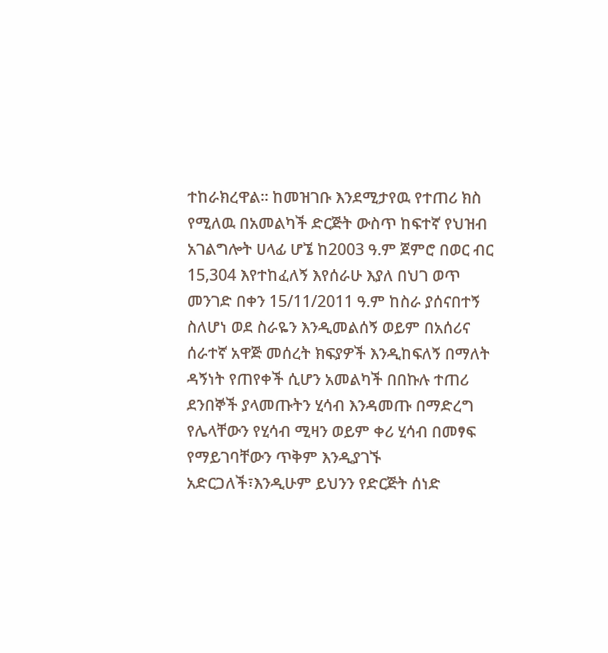ተከራክረዋል፡፡ ከመዝገቡ እንደሚታየዉ የተጠሪ ክስ የሚለዉ በአመልካች ድርጅት ውስጥ ከፍተኛ የህዝብ አገልግሎት ሀላፊ ሆኜ ከ2003 ዓ.ም ጀምሮ በወር ብር 15,304 እየተከፈለኝ እየሰራሁ እያለ በህገ ወጥ መንገድ በቀን 15/11/2011 ዓ.ም ከስራ ያሰናበተኝ ስለሆነ ወደ ስራዬን እንዲመልሰኝ ወይም በአሰሪና ሰራተኛ አዋጅ መሰረት ክፍያዎች እንዲከፍለኝ በማለት ዳኝነት የጠየቀች ሲሆን አመልካች በበኩሉ ተጠሪ ደንበኞች ያላመጡትን ሂሳብ እንዳመጡ በማድረግ የሌላቸውን የሂሳብ ሚዛን ወይም ቀሪ ሂሳብ በመፃፍ የማይገባቸውን ጥቅም እንዲያገኙ አድርጋለች፣እንዲሁም ይህንን የድርጅት ሰነድ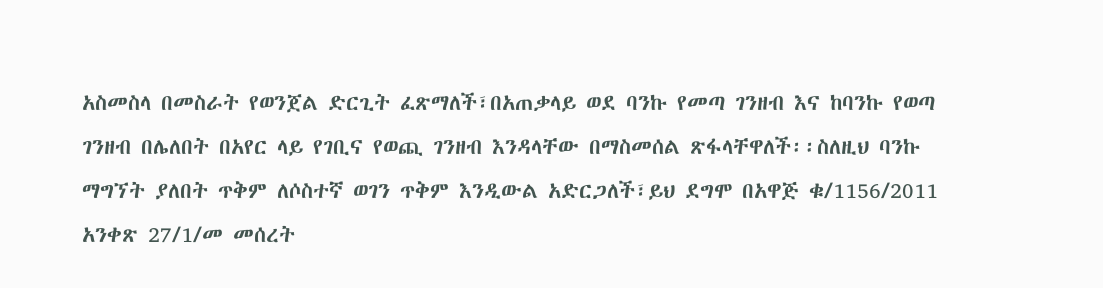አስመስላ በመስራት የወንጀል ድርጊት ፈጽማለች፣በአጠቃላይ ወደ ባንኩ የመጣ ገንዘብ እና ከባንኩ የወጣ ገንዘብ በሌለበት በአየር ላይ የገቢና የወጪ ገንዘብ እንዳላቸው በማስመሰል ጽፋላቸዋለች፡፡ስለዚህ ባንኩ ማግኘት ያለበት ጥቅም ለሶስተኛ ወገን ጥቅም እንዲውል አድርጋለች፣ይህ ደግሞ በአዋጅ ቁ/1156/2011 አንቀጽ 27/1/መ መሰረት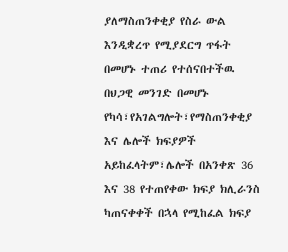ያለማስጠንቀቂያ የስራ ውል እንዲቋረጥ የሚያደርግ ጥፋት በመሆኑ ተጠሪ የተሰናበተችዉ በህጋዊ መንገድ በመሆኑ የካሳ፣የአገልግሎት፣የማስጠንቀቂያ እና ሌሎች ክፍያዎች አይከፈላትም፣ሌሎች በአንቀጽ 36 እና 38 የተጠየቀው ክፍያ ክሊራንስ ካጠናቀቀች በኋላ የሚከፈል ክፍያ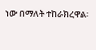ነው በማለት ተከራክረዋል፡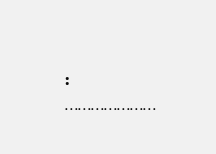፡…………………